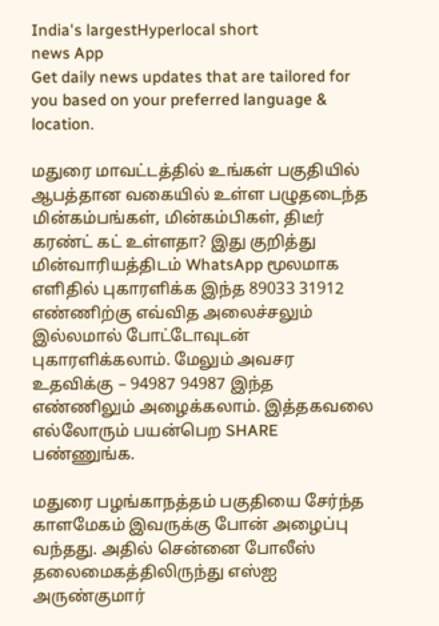India's largestHyperlocal short
news App
Get daily news updates that are tailored for you based on your preferred language & location.

மதுரை மாவட்டத்தில் உங்கள் பகுதியில் ஆபத்தான வகையில் உள்ள பழுதடைந்த மின்கம்பங்கள், மின்கம்பிகள், திடீர் கரண்ட் கட் உள்ளதா? இது குறித்து மின்வாரியத்திடம் WhatsApp மூலமாக எளிதில் புகாரளிக்க இந்த 89033 31912 எண்ணிற்கு எவ்வித அலைச்சலும் இல்லமால் போட்டோவுடன் புகாரளிக்கலாம். மேலும் அவசர உதவிக்கு – 94987 94987 இந்த எண்ணிலும் அழைக்கலாம். இத்தகவலை எல்லோரும் பயன்பெற SHARE பண்ணுங்க.

மதுரை பழங்காநத்தம் பகுதியை சேர்ந்த காளமேகம் இவருக்கு போன் அழைப்பு வந்தது. அதில் சென்னை போலீஸ் தலைமைகத்திலிருந்து எஸ்ஐ அருண்குமார்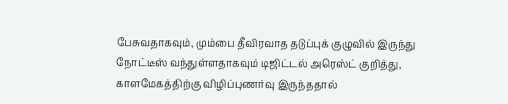பேசுவதாகவும், மும்பை தீவிரவாத தடுப்புக் குழுவில் இருந்து நோட்டீஸ் வந்துள்ளதாகவும் டிஜிட்டல் அரெஸ்ட் குறித்து, காளமேகத்திற்கு விழிப்புணர்வு இருந்ததால்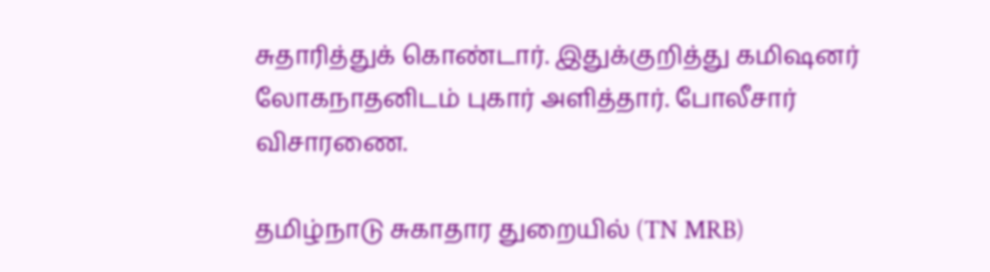சுதாரித்துக் கொண்டார். இதுக்குறித்து கமிஷனர் லோகநாதனிடம் புகார் அளித்தார். போலீசார் விசாரணை.

தமிழ்நாடு சுகாதார துறையில் (TN MRB)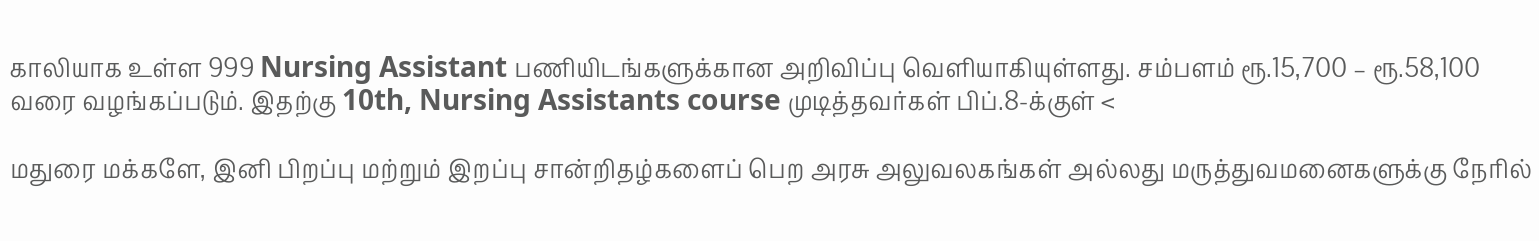காலியாக உள்ள 999 Nursing Assistant பணியிடங்களுக்கான அறிவிப்பு வெளியாகியுள்ளது. சம்பளம் ரூ.15,700 – ரூ.58,100 வரை வழங்கப்படும். இதற்கு 10th, Nursing Assistants course முடித்தவர்கள் பிப்.8-க்குள் <

மதுரை மக்களே, இனி பிறப்பு மற்றும் இறப்பு சான்றிதழ்களைப் பெற அரசு அலுவலகங்கள் அல்லது மருத்துவமனைகளுக்கு நேரில்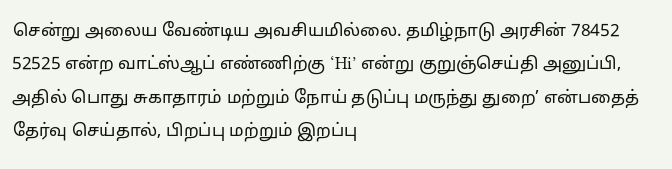சென்று அலைய வேண்டிய அவசியமில்லை. தமிழ்நாடு அரசின் 78452 52525 என்ற வாட்ஸ்ஆப் எண்ணிற்கு ‘Hi’ என்று குறுஞ்செய்தி அனுப்பி, அதில் பொது சுகாதாரம் மற்றும் நோய் தடுப்பு மருந்து துறை’ என்பதைத் தேர்வு செய்தால், பிறப்பு மற்றும் இறப்பு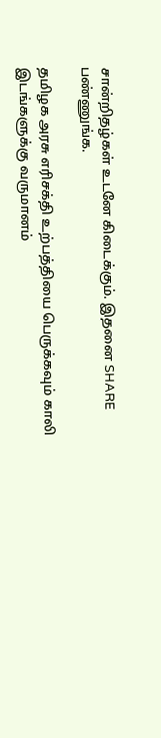சான்றிதழ்கள் உடனே கிடைக்கும். இதனை SHARE பண்ணுங்க.

தமிழக அரசு எரிசக்தி உற்பத்தியை பெருக்கவும் காலி இடங்களுக்கு வருமானம்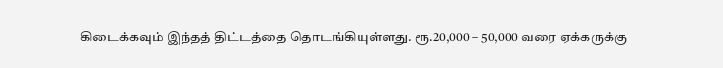கிடைக்கவும் இந்தத் திட்டத்தை தொடங்கியுள்ளது. ரூ.20,000 – 50,000 வரை ஏக்கருக்கு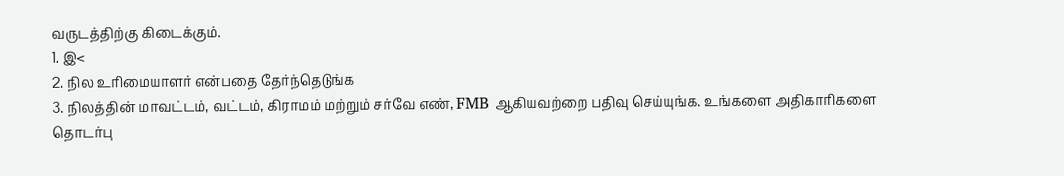வருடத்திற்கு கிடைக்கும்.
1. இ<
2. நில உரிமையாளர் என்பதை தேர்ந்தெடுங்க
3. நிலத்தின் மாவட்டம், வட்டம், கிராமம் மற்றும் சர்வே எண், FMB ஆகியவற்றை பதிவு செய்யுங்க. உங்களை அதிகாரிகளை தொடர்பு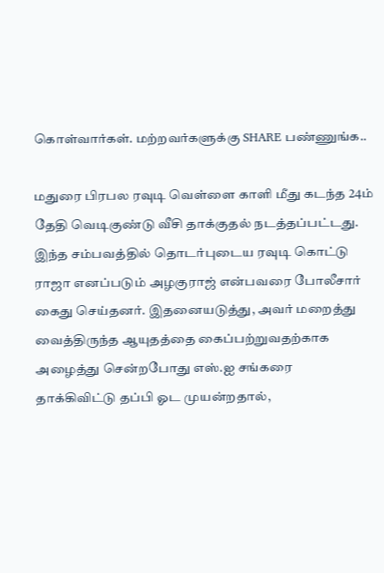கொள்வார்கள். மற்றவர்களுக்கு SHARE பண்ணுங்க..

மதுரை பிரபல ரவுடி வெள்ளை காளி மீது கடந்த 24ம் தேதி வெடிகுண்டு வீசி தாக்குதல் நடத்தப்பட்டது. இந்த சம்பவத்தில் தொடர்புடைய ரவுடி கொட்டு ராஜா எனப்படும் அழகுராஜ் என்பவரை போலீசார் கைது செய்தனர். இதனையடுத்து, அவர் மறைத்து வைத்திருந்த ஆயுதத்தை கைப்பற்றுவதற்காக அழைத்து சென்றபோது எஸ்.ஐ சங்கரை தாக்கிவிட்டு தப்பி ஓட முயன்றதால்,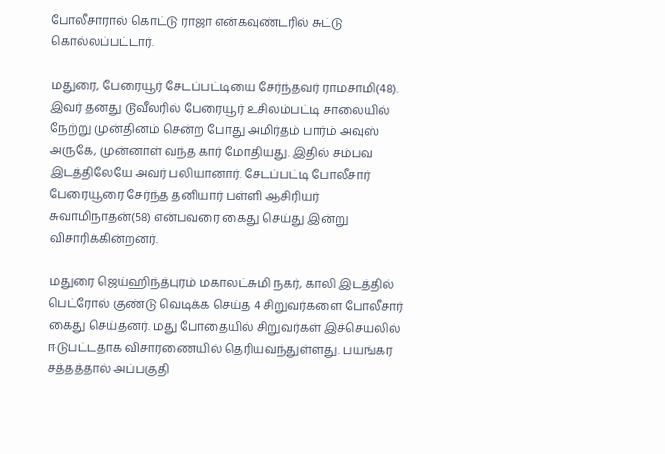போலீசாரால் கொட்டு ராஜா என்கவுண்டரில் சுட்டு கொல்லப்பட்டார்.

மதுரை, பேரையூர் சேடப்பட்டியை சேர்ந்தவர் ராமசாமி(48). இவர் தனது டூவீலரில் பேரையூர் உசிலம்பட்டி சாலையில் நேற்று முன்தினம் சென்ற போது அமிர்தம் பார்ம் அவுஸ் அருகே, முன்னாள் வந்த கார் மோதியது. இதில் சம்பவ இடத்திலேயே அவர் பலியானார். சேடப்பட்டி போலீசார் பேரையூரை சேர்ந்த தனியார் பள்ளி ஆசிரியர் சுவாமிநாதன்(58) என்பவரை கைது செய்து இன்று விசாரிக்கின்றனர்.

மதுரை ஜெய்ஹிந்த்புரம் மகாலட்சுமி நகர், காலி இடத்தில் பெட்ரோல் குண்டு வெடிக்க செய்த 4 சிறுவர்களை போலீசார் கைது செய்தனர். மது போதையில் சிறுவர்கள் இச்செயலில் ஈடுபட்டதாக விசாரணையில் தெரியவந்துள்ளது. பயங்கர சத்தத்தால் அப்பகுதி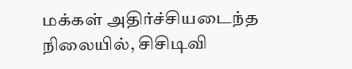மக்கள் அதிர்ச்சியடைந்த நிலையில், சிசிடிவி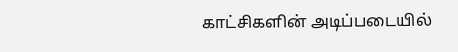காட்சிகளின் அடிப்படையில்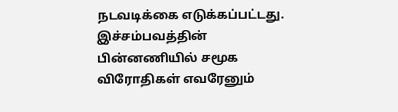நடவடிக்கை எடுக்கப்பட்டது. இச்சம்பவத்தின் பின்னணியில் சமூக விரோதிகள் எவரேனும்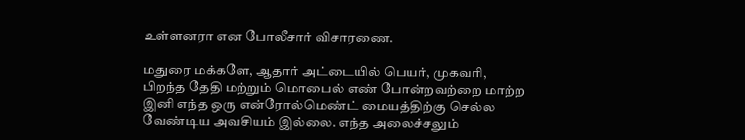உள்ளனரா என போலீசார் விசாரணை.

மதுரை மக்களே, ஆதார் அட்டையில் பெயர், முகவரி, பிறந்த தேதி மற்றும் மொபைல் எண் போன்றவற்றை மாற்ற இனி எந்த ஒரு என்ரோல்மெண்ட் மையத்திற்கு செல்ல வேண்டிய அவசியம் இல்லை. எந்த அலைச்சலும்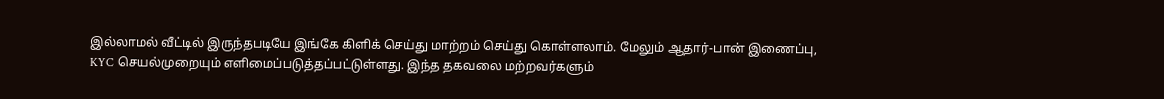இல்லாமல் வீட்டில் இருந்தபடியே இங்கே கிளிக் செய்து மாற்றம் செய்து கொள்ளலாம். மேலும் ஆதார்-பான் இணைப்பு, KYC செயல்முறையும் எளிமைப்படுத்தப்பட்டுள்ளது. இந்த தகவலை மற்றவர்களும்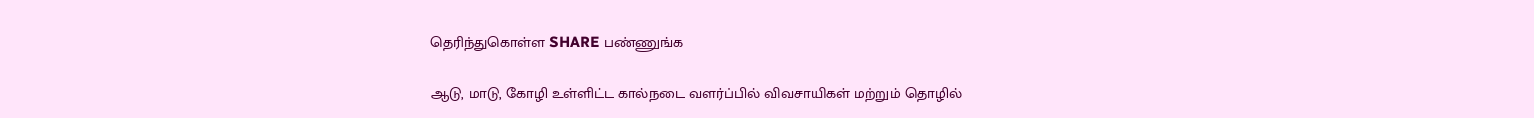தெரிந்துகொள்ள SHARE பண்ணுங்க

ஆடு, மாடு, கோழி உள்ளிட்ட கால்நடை வளர்ப்பில் விவசாயிகள் மற்றும் தொழில்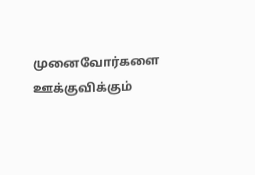முனைவோர்களை ஊக்குவிக்கும்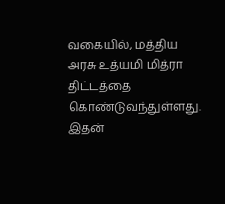வகையில், மத்திய அரசு உத்யமி மித்ரா திட்டத்தை கொண்டுவந்துள்ளது. இதன்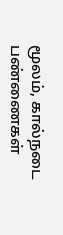மூலம், கால்நடை பண்ணைகள்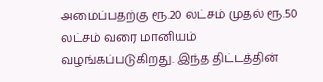அமைப்பதற்கு ரூ.20 லட்சம் முதல் ரூ.50 லட்சம் வரை மானியம் வழங்கப்படுகிறது. இந்த திட்டத்தின்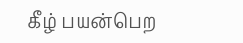கீழ் பயன்பெற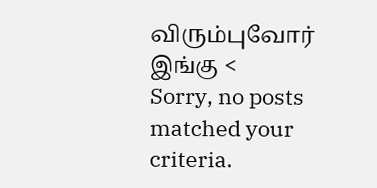விரும்புவோர் இங்கு <
Sorry, no posts matched your criteria.